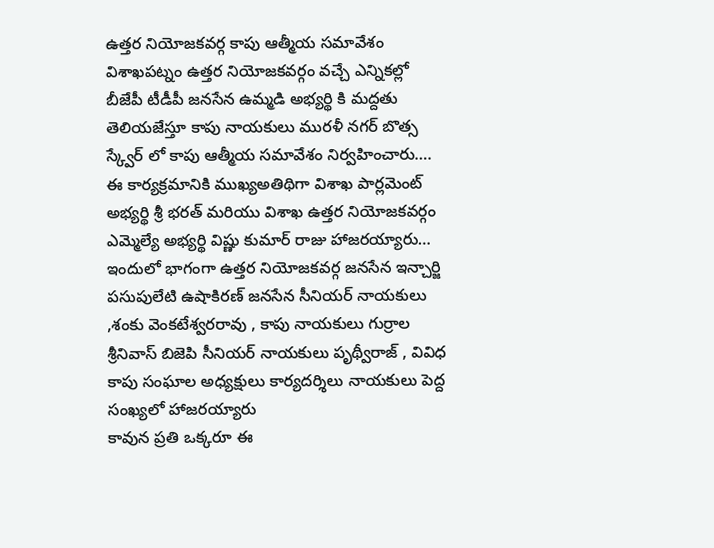ఉత్తర నియోజకవర్గ కాపు ఆత్మీయ సమావేశం
విశాఖపట్నం ఉత్తర నియోజకవర్గం వచ్చే ఎన్నికల్లో బీజేపీ టీడీపీ జనసేన ఉమ్మడి అభ్యర్థి కి మద్దతు తెలియజేస్తూ కాపు నాయకులు మురళీ నగర్ బొత్స స్క్వేర్ లో కాపు ఆత్మీయ సమావేశం నిర్వహించారు….
ఈ కార్యక్రమానికి ముఖ్యఅతిథిగా విశాఖ పార్లమెంట్ అభ్యర్థి శ్రీ భరత్ మరియు విశాఖ ఉత్తర నియోజకవర్గం ఎమ్మెల్యే అభ్యర్థి విష్ణు కుమార్ రాజు హాజరయ్యారు… ఇందులో భాగంగా ఉత్తర నియోజకవర్గ జనసేన ఇన్చార్జి పసుపులేటి ఉషాకిరణ్ జనసేన సీనియర్ నాయకులు ,శంకు వెంకటేశ్వరరావు , కాపు నాయకులు గుర్రాల శ్రీనివాస్ బిజెపి సీనియర్ నాయకులు పృథ్వీరాజ్ , వివిధ కాపు సంఘాల అధ్యక్షులు కార్యదర్శిలు నాయకులు పెద్ద సంఖ్యలో హాజరయ్యారు
కావున ప్రతి ఒక్కరూ ఈ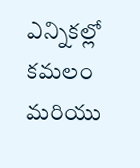ఎన్నికల్లో కమలం మరియు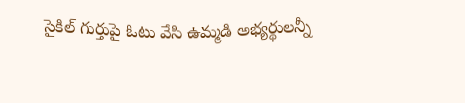సైకిల్ గుర్తుపై ఓటు వేసి ఉమ్మడి అభ్యర్థులన్నీ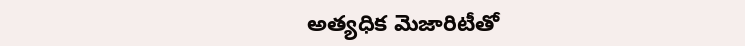అత్యధిక మెజారిటీతో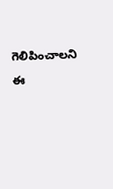గెలిపించాలని ఈ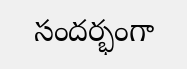సందర్భంగా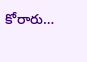కోరారు…